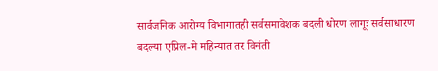सार्वजनिक आरोग्य विभागातही सर्वसमावेशक बदली धोरण लागूः सर्वसाधारण बदल्या एप्रिल-मे महिन्यात तर विनंती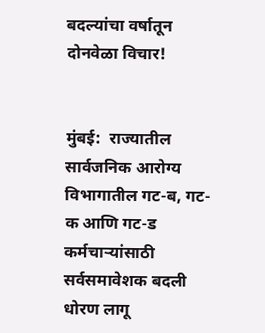बदल्यांचा वर्षातून दोनवेळा विचार!


मुंबई:  राज्यातील सार्वजनिक आरोग्य विभागातील गट-ब, गट-क आणि गट-ड कर्मचाऱ्यांसाठी सर्वसमावेशक बदली धोरण लागू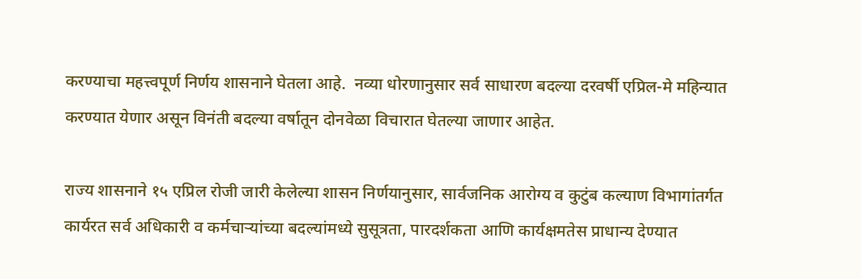करण्याचा महत्त्वपूर्ण निर्णय शासनाने घेतला आहे.  नव्या धोरणानुसार सर्व साधारण बदल्या दरवर्षी एप्रिल-मे महिन्यात करण्यात येणार असून विनंती बदल्या वर्षातून दोनवेळा विचारात घेतल्या जाणार आहेत.

राज्य शासनाने १५ एप्रिल रोजी जारी केलेल्या शासन निर्णयानुसार, सार्वजनिक आरोग्य व कुटुंब कल्याण विभागांतर्गत कार्यरत सर्व अधिकारी व कर्मचाऱ्यांच्या बदल्यांमध्ये सुसूत्रता, पारदर्शकता आणि कार्यक्षमतेस प्राधान्य देण्यात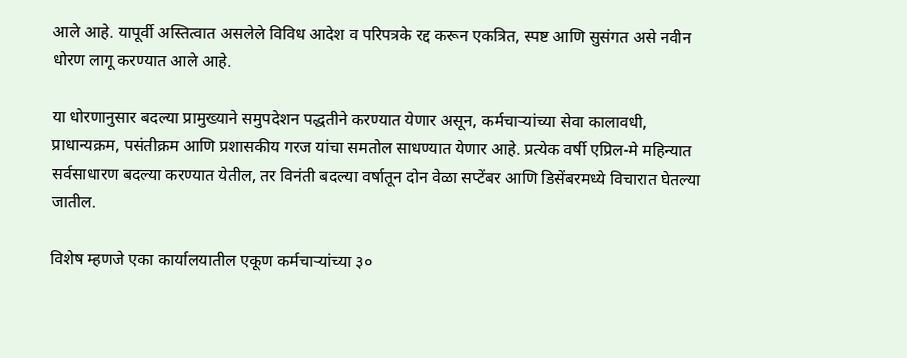आले आहे. यापूर्वी अस्तित्वात असलेले विविध आदेश व परिपत्रके रद्द करून एकत्रित, स्पष्ट आणि सुसंगत असे नवीन धोरण लागू करण्यात आले आहे.

या धोरणानुसार बदल्या प्रामुख्याने समुपदेशन पद्धतीने करण्यात येणार असून, कर्मचाऱ्यांच्या सेवा कालावधी, प्राधान्यक्रम, पसंतीक्रम आणि प्रशासकीय गरज यांचा समतोल साधण्यात येणार आहे. प्रत्येक वर्षी एप्रिल-मे महिन्यात सर्वसाधारण बदल्या करण्यात येतील, तर विनंती बदल्या वर्षातून दोन वेळा सप्टेंबर आणि डिसेंबरमध्ये विचारात घेतल्या जातील.

विशेष म्हणजे एका कार्यालयातील एकूण कर्मचाऱ्यांच्या ३०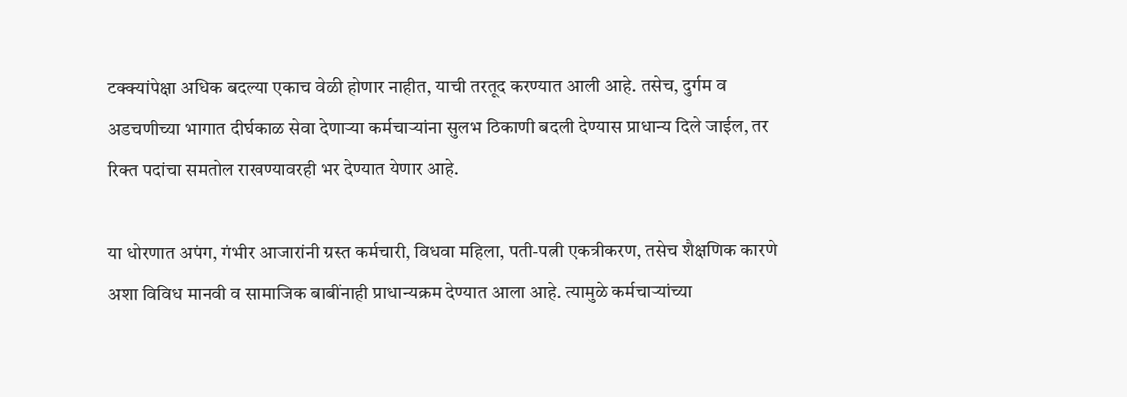टक्क्यांपेक्षा अधिक बदल्या एकाच वेळी होणार नाहीत, याची तरतूद करण्यात आली आहे. तसेच, दुर्गम व अडचणीच्या भागात दीर्घकाळ सेवा देणाऱ्या कर्मचाऱ्यांना सुलभ ठिकाणी बदली देण्यास प्राधान्य दिले जाईल, तर रिक्त पदांचा समतोल राखण्यावरही भर देण्यात येणार आहे.

या धोरणात अपंग, गंभीर आजारांनी ग्रस्त कर्मचारी, विधवा महिला, पती-पत्नी एकत्रीकरण, तसेच शैक्षणिक कारणे अशा विविध मानवी व सामाजिक बाबींनाही प्राधान्यक्रम देण्यात आला आहे. त्यामुळे कर्मचाऱ्यांच्या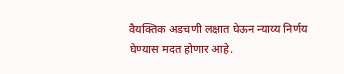वैयक्तिक अडचणी लक्षात घेऊन न्याय्य निर्णय घेण्यास मदत होणार आहे.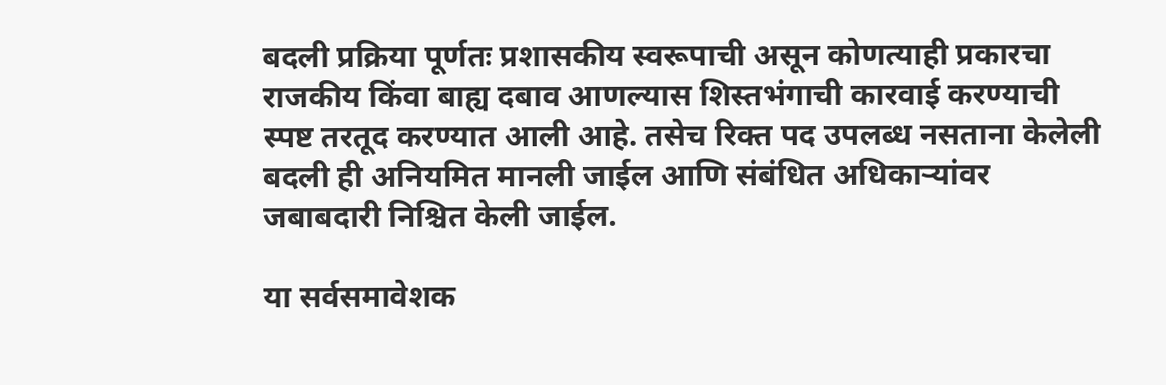बदली प्रक्रिया पूर्णतः प्रशासकीय स्वरूपाची असून कोणत्याही प्रकारचा राजकीय किंवा बाह्य दबाव आणल्यास शिस्तभंगाची कारवाई करण्याची स्पष्ट तरतूद करण्यात आली आहे. तसेच रिक्त पद उपलब्ध नसताना केलेली बदली ही अनियमित मानली जाईल आणि संबंधित अधिकाऱ्यांवर जबाबदारी निश्चित केली जाईल.

या सर्वसमावेशक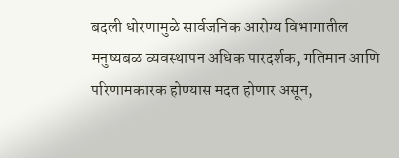बदली धोरणामुळे सार्वजनिक आरोग्य विभागातील मनुष्यबळ व्यवस्थापन अधिक पारदर्शक, गतिमान आणि परिणामकारक होण्यास मदत होणार असून,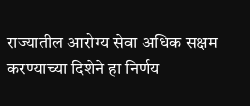राज्यातील आरोग्य सेवा अधिक सक्षम करण्याच्या दिशेने हा निर्णय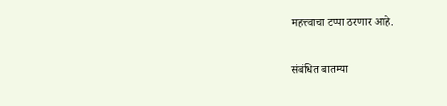महत्त्वाचा टप्पा ठरणार आहे.

संबंधित बातम्या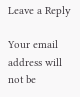Leave a Reply

Your email address will not be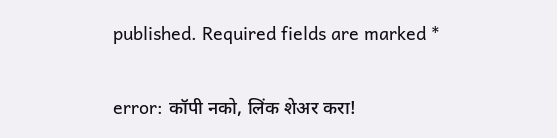published. Required fields are marked *

error: कॉपी नको, लिंक शेअर करा!